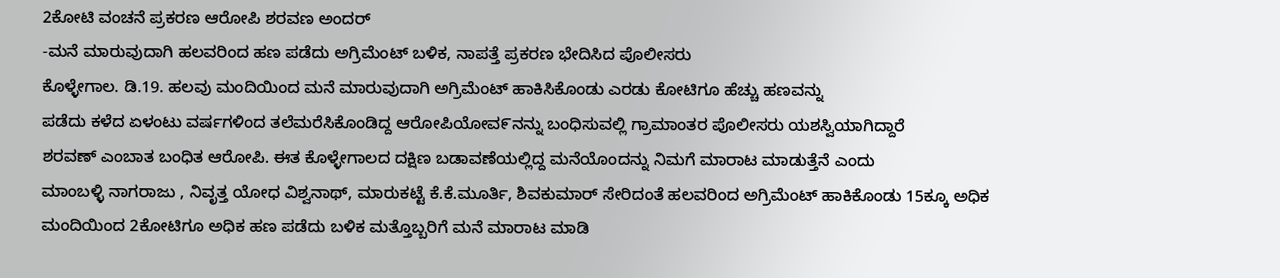2ಕೋಟಿ ವಂಚನೆ ಪ್ರಕರಣ ಆರೋಪಿ ಶರವಣ ಅಂದರ್
-ಮನೆ ಮಾರುವುದಾಗಿ ಹಲವರಿಂದ ಹಣ ಪಡೆದು ಅಗ್ರಿಮೆಂಟ್ ಬಳಿಕ, ನಾಪತ್ತೆ ಪ್ರಕರಣ ಭೇದಿಸಿದ ಪೊಲೀಸರು
ಕೊಳ್ಳೇಗಾಲ. ಡಿ.19. ಹಲವು ಮಂದಿಯಿಂದ ಮನೆ ಮಾರುವುದಾಗಿ ಅಗ್ರಿಮೆಂಟ್ ಹಾಕಿಸಿಕೊಂಡು ಎರಡು ಕೋಟಿಗೂ ಹೆಚ್ಚು ಹಣವನ್ನು
ಪಡೆದು ಕಳೆದ ಏಳಂಟು ವರ್ಷಗಳಿಂದ ತಲೆಮರೆಸಿಕೊಂಡಿದ್ದ ಆರೋಪಿಯೋವ೯ನನ್ನು ಬಂಧಿಸುವಲ್ಲಿ ಗ್ರಾಮಾಂತರ ಪೊಲೀಸರು ಯಶಸ್ವಿಯಾಗಿದ್ದಾರೆ
ಶರವಣ್ ಎಂಬಾತ ಬಂಧಿತ ಆರೋಪಿ. ಈತ ಕೊಳ್ಳೇಗಾಲದ ದಕ್ಷಿಣ ಬಡಾವಣೆಯಲ್ಲಿದ್ದ ಮನೆಯೊಂದನ್ನು ನಿಮಗೆ ಮಾರಾಟ ಮಾಡುತ್ತೆನೆ ಎಂದು
ಮಾಂಬಳ್ಳಿ ನಾಗರಾಜು , ನಿವೃತ್ತ ಯೋಧ ವಿಶ್ವನಾಥ್, ಮಾರುಕಟ್ಟೆ ಕೆ.ಕೆ.ಮೂರ್ತಿ, ಶಿವಕುಮಾರ್ ಸೇರಿದಂತೆ ಹಲವರಿಂದ ಅಗ್ರಿಮೆಂಟ್ ಹಾಕಿಕೊಂಡು 15ಕ್ಕೂ ಅಧಿಕ
ಮಂದಿಯಿಂದ 2ಕೋಟಿಗೂ ಅಧಿಕ ಹಣ ಪಡೆದು ಬಳಿಕ ಮತ್ತೊಬ್ಬರಿಗೆ ಮನೆ ಮಾರಾಟ ಮಾಡಿ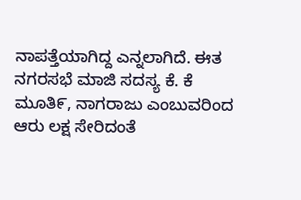ನಾಪತ್ತೆಯಾಗಿದ್ದ ಎನ್ನಲಾಗಿದೆ. ಈತ ನಗರಸಭೆ ಮಾಜಿ ಸದಸ್ಯ ಕೆ. ಕೆ ಮೂತಿ೯, ನಾಗರಾಜು ಎಂಬುವರಿಂದ ಆರು ಲಕ್ಷ ಸೇರಿದಂತೆ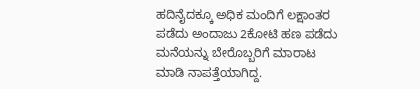ಹದಿನೈದಕ್ಕೂ ಅಧಿಕ ಮಂದಿಗೆ ಲಕ್ಷಾಂತರ ಪಡೆದು ಅಂದಾಜು 2ಕೋಟಿ ಹಣ ಪಡೆದು ಮನೆಯನ್ನು ಬೇರೊಬ್ಬರಿಗೆ ಮಾರಾಟ ಮಾಡಿ ನಾಪತ್ತೆಯಾಗಿದ್ದ.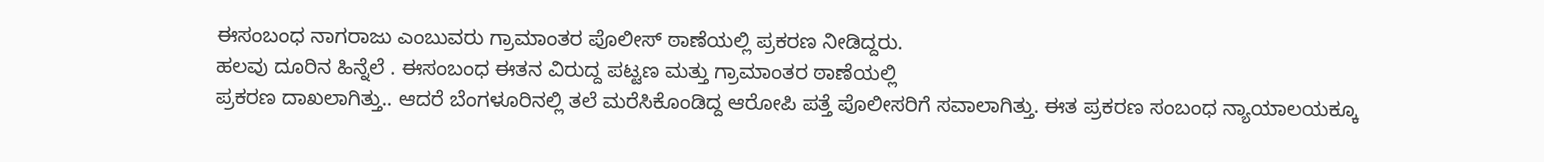ಈಸಂಬಂಧ ನಾಗರಾಜು ಎಂಬುವರು ಗ್ರಾಮಾಂತರ ಪೊಲೀಸ್ ಠಾಣೆಯಲ್ಲಿ ಪ್ರಕರಣ ನೀಡಿದ್ದರು.
ಹಲವು ದೂರಿನ ಹಿನ್ನೆಲೆ . ಈಸಂಬಂಧ ಈತನ ವಿರುದ್ದ ಪಟ್ಟಣ ಮತ್ತು ಗ್ರಾಮಾಂತರ ಠಾಣೆಯಲ್ಲಿ
ಪ್ರಕರಣ ದಾಖಲಾಗಿತ್ತು.. ಆದರೆ ಬೆಂಗಳೂರಿನಲ್ಲಿ ತಲೆ ಮರೆಸಿಕೊಂಡಿದ್ದ ಆರೋಪಿ ಪತ್ತೆ ಪೊಲೀಸರಿಗೆ ಸವಾಲಾಗಿತ್ತು. ಈತ ಪ್ರಕರಣ ಸಂಬಂಧ ನ್ಯಾಯಾಲಯಕ್ಕೂ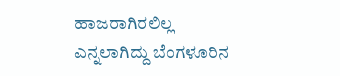ಹಾಜರಾಗಿರಲಿಲ್ಲ ಎನ್ನಲಾಗಿದ್ದು ಬೆಂಗಳೂರಿನ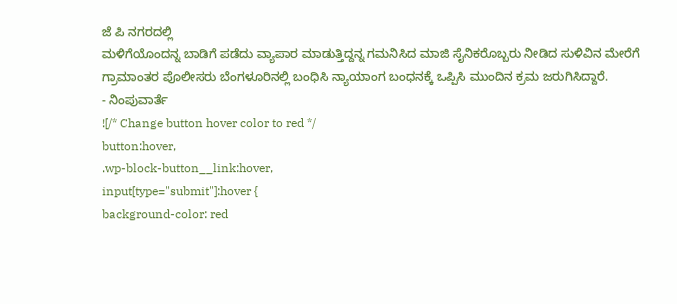ಜೆ ಪಿ ನಗರದಲ್ಲಿ
ಮಳಿಗೆಯೊಂದನ್ನ ಬಾಡಿಗೆ ಪಡೆದು ವ್ಯಾಪಾರ ಮಾಡುತ್ತಿದ್ದನ್ನ ಗಮನಿಸಿದ ಮಾಜಿ ಸೈನಿಕರೊಬ್ಬರು ನೀಡಿದ ಸುಳಿವಿನ ಮೇರೆಗೆ ಗ್ರಾಮಾಂತರ ಪೊಲೀಸರು ಬೆಂಗಳೂರಿನಲ್ಲಿ ಬಂಧಿಸಿ ನ್ಯಾಯಾಂಗ ಬಂಧನಕ್ಕೆ ಒಪ್ಪಿಸಿ ಮುಂದಿನ ಕ್ರಮ ಜರುಗಿಸಿದ್ದಾರೆ.
- ನಿಂಪುವಾರ್ತೆ
![/* Change button hover color to red */
button:hover,
.wp-block-button__link:hover,
input[type="submit"]:hover {
background-color: red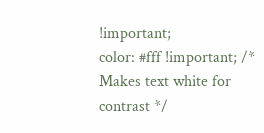!important;
color: #fff !important; /* Makes text white for contrast */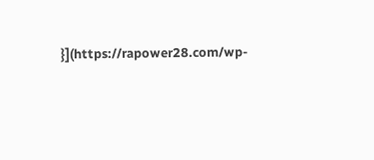}](https://rapower28.com/wp-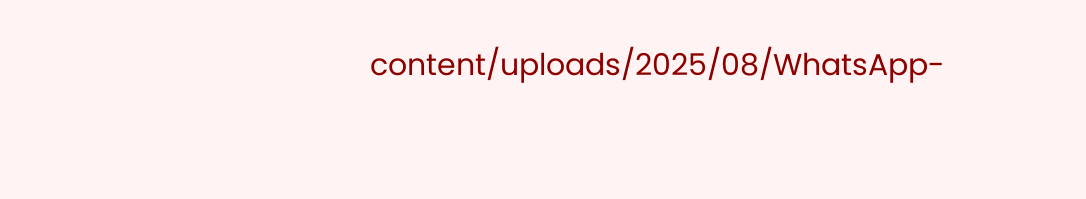content/uploads/2025/08/WhatsApp-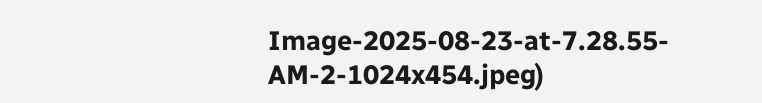Image-2025-08-23-at-7.28.55-AM-2-1024x454.jpeg)